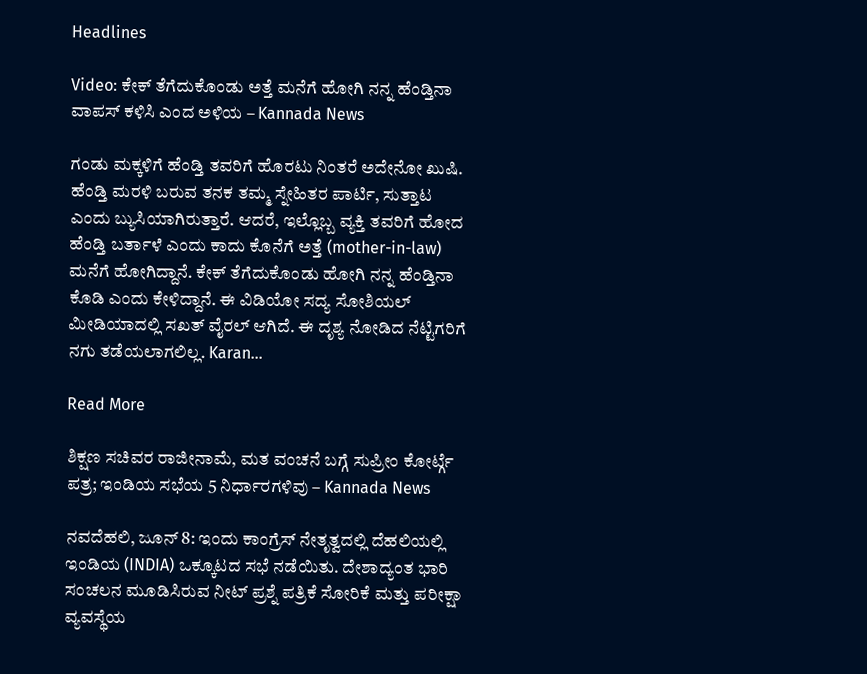Headlines

Video: ಕೇಕ್ ತೆಗೆದುಕೊಂಡು ಅತ್ತೆ ಮನೆಗೆ ಹೋಗಿ ನನ್ನ ಹೆಂಡ್ತಿನಾ ವಾಪಸ್‌ ಕಳಿಸಿ ಎಂದ ಅಳಿಯ – Kannada News

ಗಂಡು ಮಕ್ಕಳಿಗೆ ಹೆಂಡ್ತಿ ತವರಿಗೆ ಹೊರಟು ನಿಂತರೆ ಅದೇನೋ ಖುಷಿ. ಹೆಂಡ್ತಿ ಮರಳಿ ಬರುವ ತನಕ ತಮ್ಮ ಸ್ನೇಹಿತರ ಪಾರ್ಟಿ, ಸುತ್ತಾಟ ಎಂದು ಬ್ಯುಸಿಯಾಗಿರುತ್ತಾರೆ. ಆದರೆ, ಇಲ್ಲೊಬ್ಬ ವ್ಯಕ್ತಿ ತವರಿಗೆ ಹೋದ ಹೆಂಡ್ತಿ ಬರ್ತಾಳೆ ಎಂದು ಕಾದು ಕೊನೆಗೆ ಅತ್ತೆ (mother-in-law) ಮನೆಗೆ ಹೋಗಿದ್ದಾನೆ. ಕೇಕ್ ತೆಗೆದುಕೊಂಡು ಹೋಗಿ ನನ್ನ ಹೆಂಡ್ತಿನಾ ಕೊಡಿ ಎಂದು ಕೇಳಿದ್ದಾನೆ. ಈ ವಿಡಿಯೋ ಸದ್ಯ ಸೋಶಿಯಲ್ ಮೀಡಿಯಾದಲ್ಲಿ ಸಖತ್ ವೈರಲ್ ಆಗಿದೆ. ಈ ದೃಶ್ಯ ನೋಡಿದ ನೆಟ್ಟಿಗರಿಗೆ ನಗು ತಡೆಯಲಾಗಲಿಲ್ಲ. Karan…

Read More

ಶಿಕ್ಷಣ ಸಚಿವರ ರಾಜೀನಾಮೆ, ಮತ ವಂಚನೆ ಬಗ್ಗೆ ಸುಪ್ರೀಂ ಕೋರ್ಟ್ಗೆ ಪತ್ರ; ಇಂಡಿಯ ಸಭೆಯ 5 ನಿರ್ಧಾರಗಳಿವು – Kannada News

ನವದೆಹಲಿ, ಜೂನ್ 8: ಇಂದು ಕಾಂಗ್ರೆಸ್ ನೇತೃತ್ವದಲ್ಲಿ ದೆಹಲಿಯಲ್ಲಿ ಇಂಡಿಯ (INDIA) ಒಕ್ಕೂಟದ ಸಭೆ ನಡೆಯಿತು. ದೇಶಾದ್ಯಂತ ಭಾರಿ ಸಂಚಲನ ಮೂಡಿಸಿರುವ ನೀಟ್ ಪ್ರಶ್ನೆ ಪತ್ರಿಕೆ ಸೋರಿಕೆ ಮತ್ತು ಪರೀಕ್ಷಾ ವ್ಯವಸ್ಥೆಯ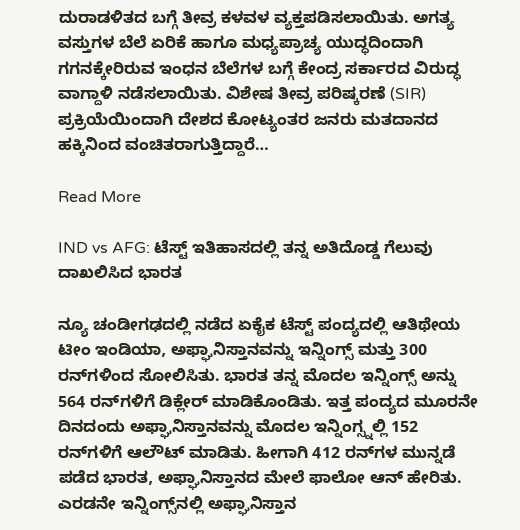ದುರಾಡಳಿತದ ಬಗ್ಗೆ ತೀವ್ರ ಕಳವಳ ವ್ಯಕ್ತಪಡಿಸಲಾಯಿತು. ಅಗತ್ಯ ವಸ್ತುಗಳ ಬೆಲೆ ಏರಿಕೆ ಹಾಗೂ ಮಧ್ಯಪ್ರಾಚ್ಯ ಯುದ್ಧದಿಂದಾಗಿ ಗಗನಕ್ಕೇರಿರುವ ಇಂಧನ ಬೆಲೆಗಳ ಬಗ್ಗೆ ಕೇಂದ್ರ ಸರ್ಕಾರದ ವಿರುದ್ಧ ವಾಗ್ದಾಳಿ ನಡೆಸಲಾಯಿತು. ವಿಶೇಷ ತೀವ್ರ ಪರಿಷ್ಕರಣೆ (SIR) ಪ್ರಕ್ರಿಯೆಯಿಂದಾಗಿ ದೇಶದ ಕೋಟ್ಯಂತರ ಜನರು ಮತದಾನದ ಹಕ್ಕಿನಿಂದ ವಂಚಿತರಾಗುತ್ತಿದ್ದಾರೆ…

Read More

IND vs AFG: ಟೆಸ್ಟ್ ಇತಿಹಾಸದಲ್ಲಿ ತನ್ನ ಅತಿದೊಡ್ಡ ಗೆಲುವು ದಾಖಲಿಸಿದ ಭಾರತ

ನ್ಯೂ ಚಂಡೀಗಢದಲ್ಲಿ ನಡೆದ ಏಕೈಕ ಟೆಸ್ಟ್ ಪಂದ್ಯದಲ್ಲಿ ಆತಿಥೇಯ ಟೀಂ ಇಂಡಿಯಾ, ಅಫ್ಘಾನಿಸ್ತಾನವನ್ನು ಇನ್ನಿಂಗ್ಸ್ ಮತ್ತು 300 ರನ್‌ಗಳಿಂದ ಸೋಲಿಸಿತು. ಭಾರತ ತನ್ನ ಮೊದಲ ಇನ್ನಿಂಗ್ಸ್ ಅನ್ನು 564 ರನ್‌ಗಳಿಗೆ ಡಿಕ್ಲೇರ್ ಮಾಡಿಕೊಂಡಿತು. ಇತ್ತ ಪಂದ್ಯದ ಮೂರನೇ ದಿನದಂದು ಅಫ್ಘಾನಿಸ್ತಾನವನ್ನು ಮೊದಲ ಇನ್ನಿಂಗ್ಸ್ನಲ್ಲಿ 152 ರನ್‌ಗಳಿಗೆ ಆಲೌಟ್ ಮಾಡಿತು. ಹೀಗಾಗಿ 412 ರನ್‌ಗಳ ಮುನ್ನಡೆ ಪಡೆದ ಭಾರತ, ಅಫ್ಘಾನಿಸ್ತಾನದ ಮೇಲೆ ಫಾಲೋ ಆನ್‌ ಹೇರಿತು. ಎರಡನೇ ಇನ್ನಿಂಗ್ಸ್‌ನಲ್ಲಿ ಅಫ್ಘಾನಿಸ್ತಾನ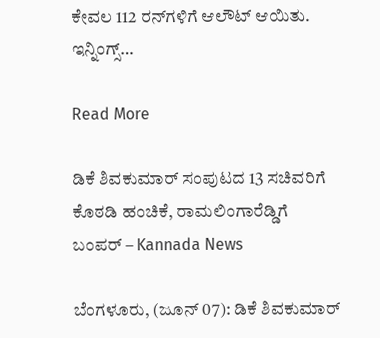ಕೇವಲ 112 ರನ್‌ಗಳಿಗೆ ಆಲೌಟ್ ಆಯಿತು. ಇನ್ನಿಂಗ್ಸ್…

Read More

ಡಿಕೆ ಶಿವಕುಮಾರ್ ಸಂಪುಟದ 13 ಸಚಿವರಿಗೆ ಕೊಠಡಿ ಹಂಚಿಕೆ, ರಾಮಲಿಂಗಾರೆಡ್ಡಿಗೆ ಬಂಪರ್ – Kannada News

ಬೆಂಗಳೂರು, (ಜೂನ್ 07): ಡಿಕೆ ಶಿವಕುಮಾರ್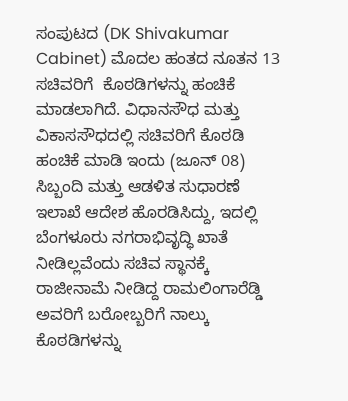ಸಂಪುಟದ (DK Shivakumar Cabinet) ಮೊದಲ ಹಂತದ ನೂತನ 13 ಸಚಿವರಿಗೆ  ಕೊಠಡಿಗಳನ್ನು ಹಂಚಿಕೆ ಮಾಡಲಾಗಿದೆ. ವಿಧಾನಸೌಧ ಮತ್ತು ವಿಕಾಸಸೌಧದಲ್ಲಿ ಸಚಿವರಿಗೆ ಕೊಠಡಿ ಹಂಚಿಕೆ ಮಾಡಿ ಇಂದು (ಜೂನ್ 08) ಸಿಬ್ಬಂದಿ ಮತ್ತು ಆಡಳಿತ ಸುಧಾರಣೆ ಇಲಾಖೆ ಆದೇಶ ಹೊರಡಿಸಿದ್ದು, ಇದಲ್ಲಿ ಬೆಂಗಳೂರು ನಗರಾಭಿವೃದ್ಧಿ ಖಾತೆ ನೀಡಿಲ್ಲವೆಂದು ಸಚಿವ ಸ್ಥಾನಕ್ಕೆ ರಾಜೀನಾಮೆ ನೀಡಿದ್ದ ರಾಮಲಿಂಗಾರೆಡ್ಡಿ ಅವರಿಗೆ ಬರೋಬ್ಬರಿಗೆ ನಾಲ್ಕು ಕೊಠಡಿಗಳನ್ನು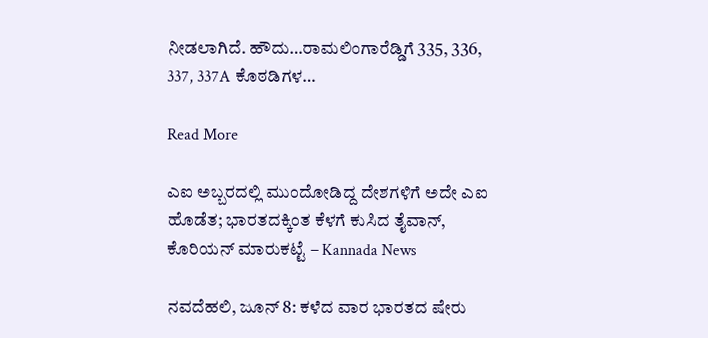ನೀಡಲಾಗಿದೆ. ಹೌದು…ರಾಮಲಿಂಗಾರೆಡ್ಡಿಗೆ 335, 336, 337, 337A ಕೊಠಡಿಗಳ…

Read More

ಎಐ ಅಬ್ಬರದಲ್ಲಿ ಮುಂದೋಡಿದ್ದ ದೇಶಗಳಿಗೆ ಅದೇ ಎಐ ಹೊಡೆತ; ಭಾರತದಕ್ಕಿಂತ ಕೆಳಗೆ ಕುಸಿದ ತೈವಾನ್, ಕೊರಿಯನ್ ಮಾರುಕಟ್ಟೆ – Kannada News

ನವದೆಹಲಿ, ಜೂನ್ 8: ಕಳೆದ ವಾರ ಭಾರತದ ಷೇರು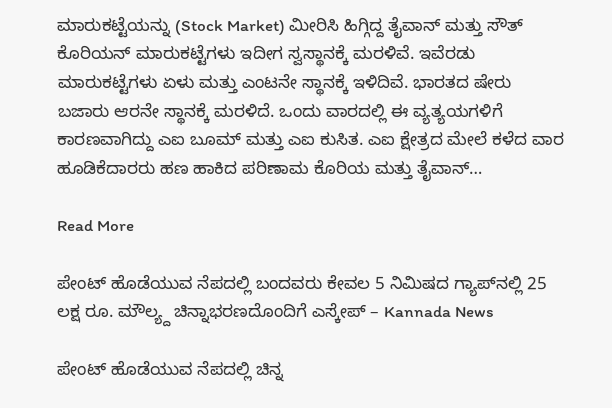ಮಾರುಕಟ್ಟೆಯನ್ನು (Stock Market) ಮೀರಿಸಿ ಹಿಗ್ಗಿದ್ದ ತೈವಾನ್ ಮತ್ತು ಸೌತ್ ಕೊರಿಯನ್ ಮಾರುಕಟ್ಟೆಗಳು ಇದೀಗ ಸ್ವಸ್ಥಾನಕ್ಕೆ ಮರಳಿವೆ. ಇವೆರಡು ಮಾರುಕಟ್ಟೆಗಳು ಏಳು ಮತ್ತು ಎಂಟನೇ ಸ್ಥಾನಕ್ಕೆ ಇಳಿದಿವೆ. ಭಾರತದ ಷೇರು ಬಜಾರು ಆರನೇ ಸ್ಥಾನಕ್ಕೆ ಮರಳಿದೆ. ಒಂದು ವಾರದಲ್ಲಿ ಈ ವ್ಯತ್ಯಯಗಳಿಗೆ ಕಾರಣವಾಗಿದ್ದು ಎಐ ಬೂಮ್ ಮತ್ತು ಎಐ ಕುಸಿತ. ಎಐ ಕ್ಷೇತ್ರದ ಮೇಲೆ ಕಳೆದ ವಾರ ಹೂಡಿಕೆದಾರರು ಹಣ ಹಾಕಿದ ಪರಿಣಾಮ ಕೊರಿಯ ಮತ್ತು ತೈವಾನ್…

Read More

ಪೇಂಟ್ ಹೊಡೆಯುವ ನೆಪದಲ್ಲಿ ಬಂದವರು ಕೇವಲ 5 ನಿಮಿಷದ ಗ್ಯಾಪ್‌ನಲ್ಲಿ 25 ಲಕ್ಷ ರೂ. ಮೌಲ್ಯ್ದ ಚಿನ್ನಾಭರಣದೊಂದಿಗೆ ಎಸ್ಕೇಪ್ – Kannada News

ಪೇಂಟ್ ಹೊಡೆಯುವ ನೆಪದಲ್ಲಿ ಚಿನ್ನ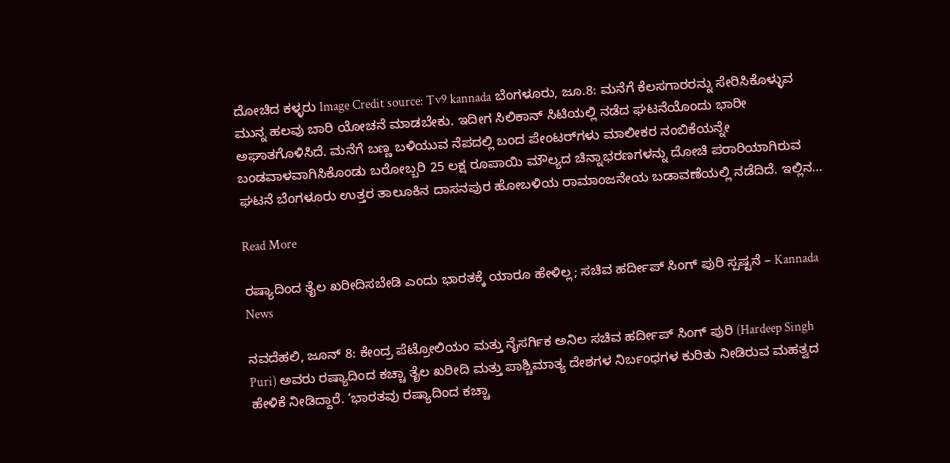ದೋಚಿದ ಕಳ್ಳರು Image Credit source: Tv9 kannada ಬೆಂಗಳೂರು, ಜೂ.8: ಮನೆಗೆ ಕೆಲಸಗಾರರನ್ನು ಸೇರಿಸಿಕೊಳ್ಳುವ ಮುನ್ನ ಹಲವು ಬಾರಿ ಯೋಚನೆ ಮಾಡಬೇಕು. ಇದೀಗ ಸಿಲಿಕಾನ್ ಸಿಟಿಯಲ್ಲಿ ನಡೆದ ಘಟನೆಯೊಂದು ಭಾರೀ ಅಘಾತಗೊಳಿಸಿದೆ. ಮನೆಗೆ ಬಣ್ಣ ಬಳಿಯುವ ನೆಪದಲ್ಲಿ ಬಂದ ಪೇಂಟರ್‌ಗಳು ಮಾಲೀಕರ ನಂಬಿಕೆಯನ್ನೇ ಬಂಡವಾಳವಾಗಿಸಿಕೊಂಡು ಬರೋಬ್ಬರಿ 25 ಲಕ್ಷ ರೂಪಾಯಿ ಮೌಲ್ಯದ ಚಿನ್ನಾಭರಣಗಳನ್ನು ದೋಚಿ ಪರಾರಿಯಾಗಿರುವ ಘಟನೆ ಬೆಂಗಳೂರು ಉತ್ತರ ತಾಲೂಕಿನ ದಾಸನಪುರ ಹೋಬಳಿಯ ರಾಮಾಂಜನೇಯ ಬಡಾವಣೆಯಲ್ಲಿ ನಡೆದಿದೆ. ಇಲ್ಲಿನ…

Read More

ರಷ್ಯಾದಿಂದ ತೈಲ ಖರೀದಿಸಬೇಡಿ ಎಂದು ಭಾರತಕ್ಕೆ ಯಾರೂ ಹೇಳಿಲ್ಲ; ಸಚಿವ ಹರ್ದೀಪ್ ಸಿಂಗ್ ಪುರಿ ಸ್ಪಷ್ಟನೆ – Kannada News

ನವದೆಹಲಿ, ಜೂನ್ 8: ಕೇಂದ್ರ ಪೆಟ್ರೋಲಿಯಂ ಮತ್ತು ನೈಸರ್ಗಿಕ ಅನಿಲ ಸಚಿವ ಹರ್ದೀಪ್ ಸಿಂಗ್ ಪುರಿ (Hardeep Singh Puri) ಅವರು ರಷ್ಯಾದಿಂದ ಕಚ್ಚಾ ತೈಲ ಖರೀದಿ ಮತ್ತು ಪಾಶ್ಚಿಮಾತ್ಯ ದೇಶಗಳ ನಿರ್ಬಂಧಗಳ ಕುರಿತು ನೀಡಿರುವ ಮಹತ್ವದ ಹೇಳಿಕೆ ನೀಡಿದ್ದಾರೆ. ‘ಭಾರತವು ರಷ್ಯಾದಿಂದ ಕಚ್ಚಾ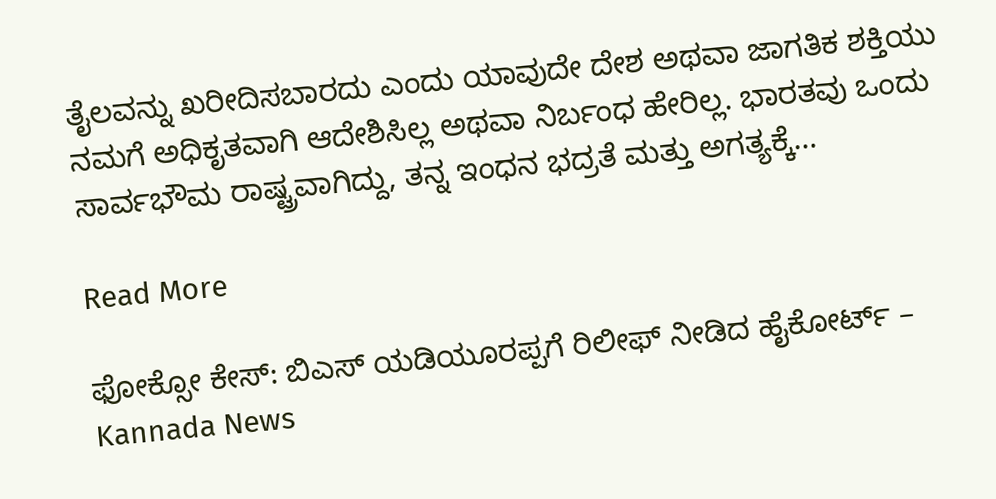ತೈಲವನ್ನು ಖರೀದಿಸಬಾರದು ಎಂದು ಯಾವುದೇ ದೇಶ ಅಥವಾ ಜಾಗತಿಕ ಶಕ್ತಿಯು ನಮಗೆ ಅಧಿಕೃತವಾಗಿ ಆದೇಶಿಸಿಲ್ಲ ಅಥವಾ ನಿರ್ಬಂಧ ಹೇರಿಲ್ಲ. ಭಾರತವು ಒಂದು ಸಾರ್ವಭೌಮ ರಾಷ್ಟ್ರವಾಗಿದ್ದು, ತನ್ನ ಇಂಧನ ಭದ್ರತೆ ಮತ್ತು ಅಗತ್ಯಕ್ಕೆ…

Read More

ಫೋಕ್ಸೋ ಕೇಸ್: ಬಿಎಸ್ ಯಡಿಯೂರಪ್ಪಗೆ ರಿಲೀಫ್ ನೀಡಿದ ಹೈಕೋರ್ಟ್ – Kannada News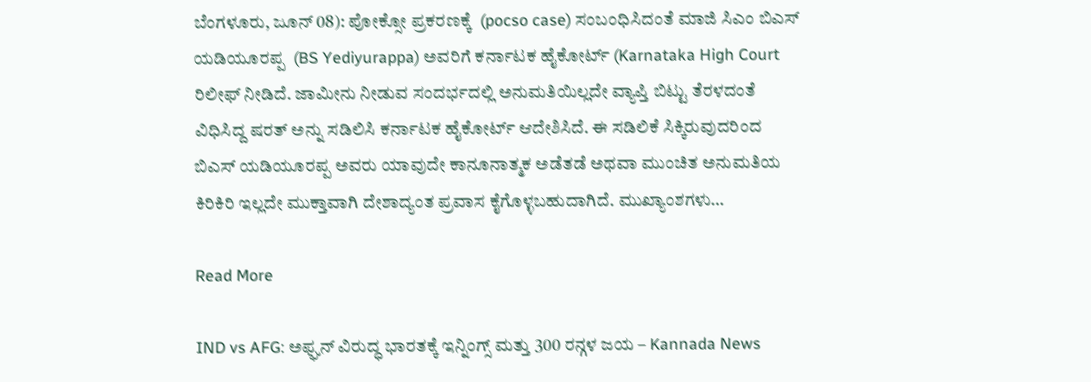ಬೆಂಗಳೂರು, ಜೂನ್ 08): ಪೋಕ್ಸೋ ಪ್ರಕರಣಕ್ಕೆ  (pocso case) ಸಂಬಂಧಿಸಿದಂತೆ ಮಾಜಿ ಸಿಎಂ ಬಿಎಸ್‌ ಯಡಿಯೂರಪ್ಪ  (BS Yediyurappa) ಅವರಿಗೆ ಕರ್ನಾಟಕ ಹೈಕೋರ್ಟ್‌ (Karnataka High Court  ರಿಲೀಫ್ ನೀಡಿದೆ. ಜಾಮೀನು ನೀಡುವ ಸಂದರ್ಭದಲ್ಲಿ ಅನುಮತಿಯಿಲ್ಲದೇ ವ್ಯಾಪ್ತಿ ಬಿಟ್ಟು ತೆರಳದಂತೆ ವಿಧಿಸಿದ್ದ ಷರತ್ ಅನ್ನು ಸಡಿಲಿಸಿ ಕರ್ನಾಟಕ ಹೈಕೋರ್ಟ್ ಆದೇಶಿಸಿದೆ. ಈ ಸಡಿಲಿಕೆ ಸಿಕ್ಕಿರುವುದರಿಂದ ಬಿಎಸ್ ಯಡಿಯೂರಪ್ಪ ಅವರು ಯಾವುದೇ ಕಾನೂನಾತ್ಮಕ ಅಡೆತಡೆ ಅಥವಾ ಮುಂಚಿತ ಅನುಮತಿಯ ಕಿರಿಕಿರಿ ಇಲ್ಲದೇ ಮುಕ್ತಾವಾಗಿ ದೇಶಾದ್ಯಂತ ಪ್ರವಾಸ ಕೈಗೊಳ್ಳಬಹುದಾಗಿದೆ. ಮುಖ್ಯಾಂಶಗಳು…

Read More

IND vs AFG: ಅಫ್ಘನ್ ವಿರುದ್ಧ ಭಾರತಕ್ಕೆ ಇನ್ನಿಂಗ್ಸ್ ಮತ್ತು 300 ರನ್ಗಳ ಜಯ – Kannada News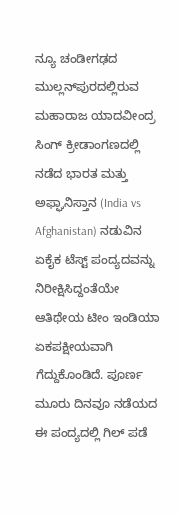ನ್ಯೂ ಚಂಡೀಗಢದ ಮುಲ್ಲನ್‌ಪುರದಲ್ಲಿರುವ ಮಹಾರಾಜ ಯಾದವೀಂದ್ರ ಸಿಂಗ್ ಕ್ರೀಡಾಂಗಣದಲ್ಲಿ ನಡೆದ ಭಾರತ ಮತ್ತು ಅಫ್ಘಾನಿಸ್ತಾನ (India vs Afghanistan) ನಡುವಿನ ಏಕೈಕ ಟೆಸ್ಟ್ ಪಂದ್ಯದವನ್ನು ನಿರೀಕ್ಷಿಸಿದ್ದಂತೆಯೇ ಆತಿಥೇಯ ಟೀಂ ಇಂಡಿಯಾ ಏಕಪಕ್ಷೀಯವಾಗಿ ಗೆದ್ದುಕೊಂಡಿದೆ. ಪೂರ್ಣ ಮೂರು ದಿನವೂ ನಡೆಯದ ಈ ಪಂದ್ಯದಲ್ಲಿ ಗಿಲ್ ಪಡೆ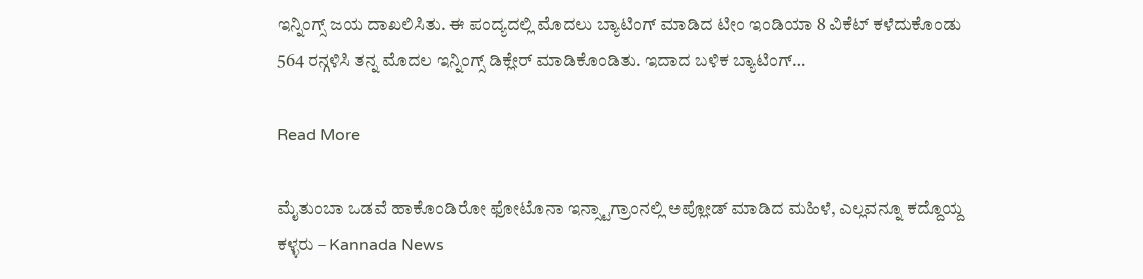ಇನ್ನಿಂಗ್ಸ್ ಜಯ ದಾಖಲಿಸಿತು. ಈ ಪಂದ್ಯದಲ್ಲಿ ಮೊದಲು ಬ್ಯಾಟಿಂಗ್‌ ಮಾಡಿದ ಟೀಂ ಇಂಡಿಯಾ 8 ವಿಕೆಟ್ ಕಳೆದುಕೊಂಡು 564 ರನ್ಗಳಿಸಿ ತನ್ನ ಮೊದಲ ಇನ್ನಿಂಗ್ಸ್ ಡಿಕ್ಲೇರ್ ಮಾಡಿಕೊಂಡಿತು. ಇದಾದ ಬಳಿಕ ಬ್ಯಾಟಿಂಗ್‌…

Read More

ಮೈತುಂಬಾ ಒಡವೆ ಹಾಕೊಂಡಿರೋ ಫೋಟೊನಾ ಇನ್ಸ್ಟಾಗ್ರಾಂನಲ್ಲಿ ಅಪ್ಲೋಡ್ ಮಾಡಿದ ಮಹಿಳೆ, ಎಲ್ಲವನ್ನೂ ಕದ್ದೊಯ್ದ ಕಳ್ಳರು – Kannada News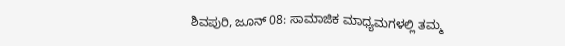ಶಿವಪುರಿ, ಜೂನ್ 08: ಸಾಮಾಜಿಕ ಮಾಧ್ಯಮಗಳಲ್ಲಿ ತಮ್ಮ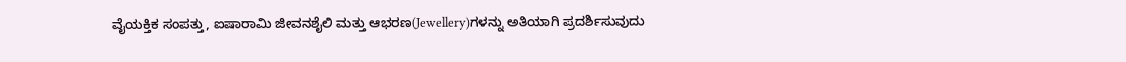ವೈಯಕ್ತಿಕ ಸಂಪತ್ತು, ಐಷಾರಾಮಿ ಜೀವನಶೈಲಿ ಮತ್ತು ಆಭರಣ(Jewellery)ಗಳನ್ನು ಅತಿಯಾಗಿ ಪ್ರದರ್ಶಿಸುವುದು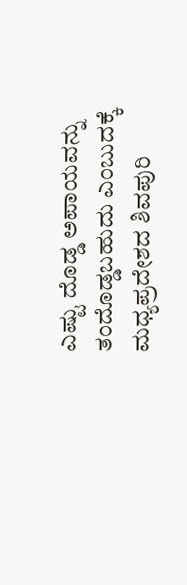ಎಷ್ಟು ದೊಡ್ಡ ಅಪಾಯವನ್ನು ತಂದೊಡ್ಡಬಹುದು ಎಂಬುದಕ್ಕೆ ಮಧ್ಯಪ್ರದೇಶದ ಶಿವಪುರಿ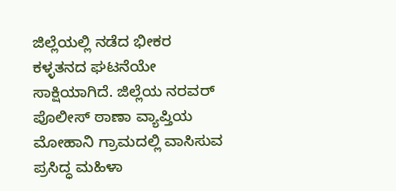ಜಿಲ್ಲೆಯಲ್ಲಿ ನಡೆದ ಭೀಕರ ಕಳ್ಳತನದ ಘಟನೆಯೇ ಸಾಕ್ಷಿಯಾಗಿದೆ. ಜಿಲ್ಲೆಯ ನರವರ್ ಪೊಲೀಸ್ ಠಾಣಾ ವ್ಯಾಪ್ತಿಯ ಮೋಹಾನಿ ಗ್ರಾಮದಲ್ಲಿ ವಾಸಿಸುವ ಪ್ರಸಿದ್ಧ ಮಹಿಳಾ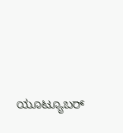ಯೂಟ್ಯೂಬರ್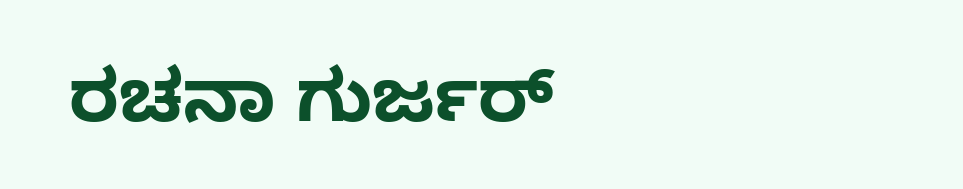ರಚನಾ ಗುರ್ಜರ್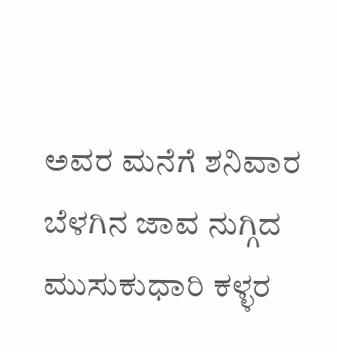ಅವರ ಮನೆಗೆ ಶನಿವಾರ ಬೆಳಗಿನ ಜಾವ ನುಗ್ಗಿದ ಮುಸುಕುಧಾರಿ ಕಳ್ಳರ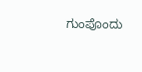ಗುಂಪೊಂದು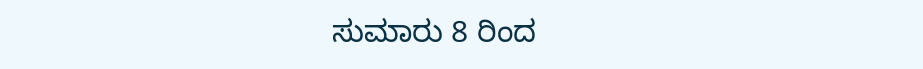ಸುಮಾರು 8 ರಿಂದ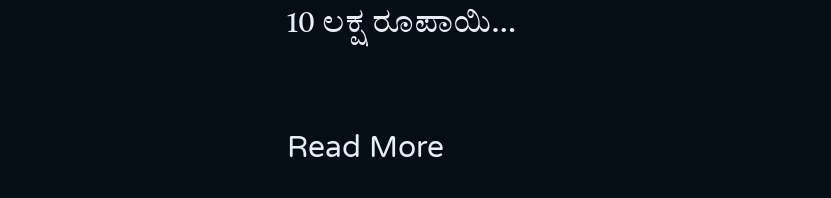10 ಲಕ್ಷ ರೂಪಾಯಿ…

Read More